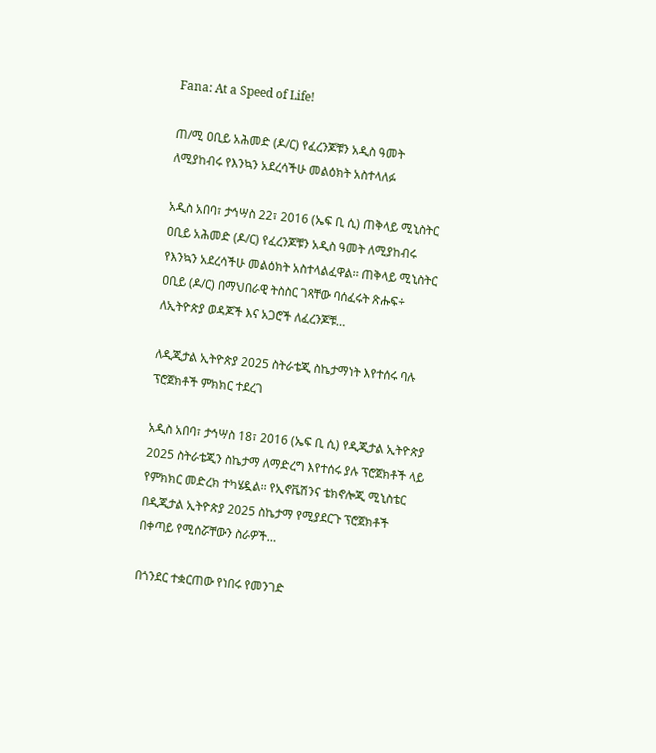Fana: At a Speed of Life!

ጠ/ሚ ዐቢይ አሕመድ (ዶ/ር) የፈረንጆቹን አዲስ ዓመት ለሚያከብሩ የእንኳን አደረሳችሁ መልዕክት አስተላለፉ

አዲስ አበባ፣ ታኅሣስ 22፣ 2016 (ኤፍ ቢ ሲ) ጠቅላይ ሚኒስትር ዐቢይ አሕመድ (ዶ/ር) የፈረንጆቹን አዲስ ዓመት ለሚያከብሩ የእንኳን አደረሳችሁ መልዕክት አስተላልፈዋል፡፡ ጠቅላይ ሚኒስትር ዐቢይ (ዶ/ር) በማህበራዊ ትስስር ገጻቸው ባሰፈሩት ጽሑፍ÷ ለኢትዮጵያ ወዳጆች እና አጋሮች ለፈረንጆቹ…

ለዲጂታል ኢትዮጵያ 2025 ስትራቴጂ ስኬታማነት እየተሰሩ ባሉ ፕሮጀክቶች ምክክር ተደረገ

አዲስ አበባ፣ ታኅሣስ 18፣ 2016 (ኤፍ ቢ ሲ) የዲጂታል ኢትዮጵያ 2025 ስትራቴጂን ስኬታማ ለማድረግ እየተሰሩ ያሉ ፕሮጀክቶች ላይ የምክክር መድረክ ተካሄዷል፡፡ የኢኖቬሽንና ቴክኖሎጂ ሚኒስቴር በዲጂታል ኢትዮጵያ 2025 ስኬታማ የሚያደርጉ ፕሮጀክቶች በቀጣይ የሚሰሯቸውን ስራዎች…

በጎንደር ተቋርጠው የነበሩ የመንገድ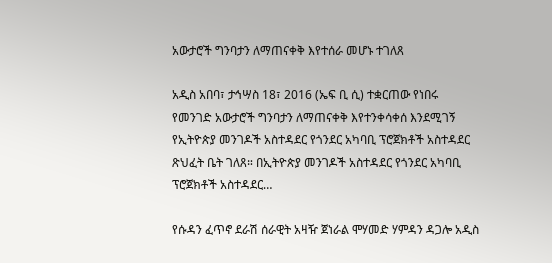አውታሮች ግንባታን ለማጠናቀቅ እየተሰራ መሆኑ ተገለጸ

አዲስ አበባ፣ ታኅሣስ 18፣ 2016 (ኤፍ ቢ ሲ) ተቋርጠው የነበሩ የመንገድ አውታሮች ግንባታን ለማጠናቀቅ እየተንቀሳቀሰ እንደሚገኝ የኢትዮጵያ መንገዶች አስተዳደር የጎንደር አካባቢ ፕሮጀክቶች አስተዳደር ጽህፈት ቤት ገለጸ። በኢትዮጵያ መንገዶች አስተዳደር የጎንደር አካባቢ ፕሮጀክቶች አስተዳደር…

የሱዳን ፈጥኖ ደራሽ ሰራዊት አዛዥ ጀነራል ሞሃመድ ሃምዳን ዳጋሎ አዲስ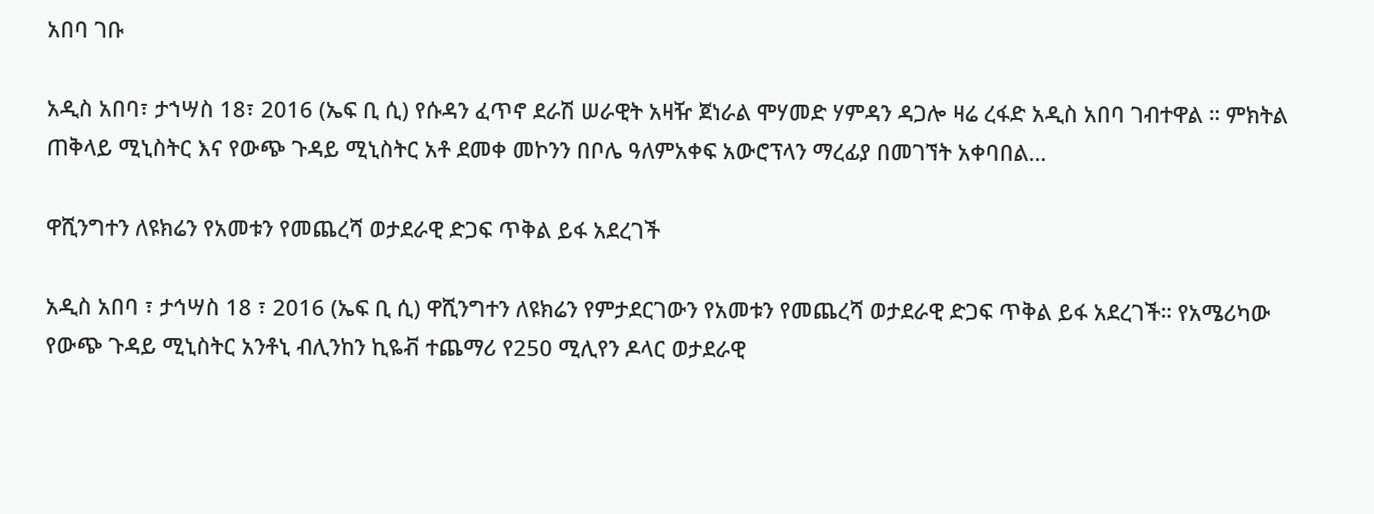አበባ ገቡ

አዲስ አበባ፣ ታኀሣስ 18፣ 2016 (ኤፍ ቢ ሲ) የሱዳን ፈጥኖ ደራሽ ሠራዊት አዛዥ ጀነራል ሞሃመድ ሃምዳን ዳጋሎ ዛሬ ረፋድ አዲስ አበባ ገብተዋል ። ምክትል ጠቅላይ ሚኒስትር እና የውጭ ጉዳይ ሚኒስትር አቶ ደመቀ መኮንን በቦሌ ዓለምአቀፍ አውሮፕላን ማረፊያ በመገኘት አቀባበል…

ዋሺንግተን ለዩክሬን የአመቱን የመጨረሻ ወታደራዊ ድጋፍ ጥቅል ይፋ አደረገች

አዲስ አበባ ፣ ታኅሣስ 18 ፣ 2016 (ኤፍ ቢ ሲ) ዋሺንግተን ለዩክሬን የምታደርገውን የአመቱን የመጨረሻ ወታደራዊ ድጋፍ ጥቅል ይፋ አደረገች። የአሜሪካው የውጭ ጉዳይ ሚኒስትር አንቶኒ ብሊንከን ኪዬቭ ተጨማሪ የ250 ሚሊየን ዶላር ወታደራዊ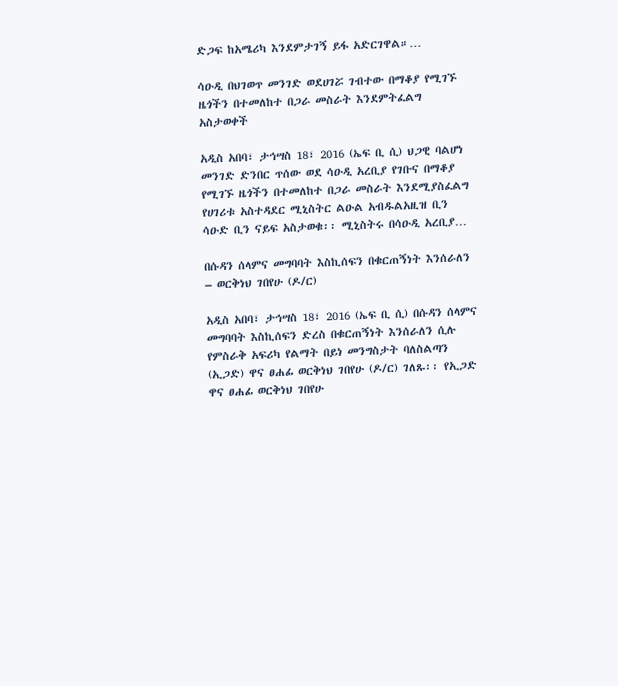ድጋፍ ከአሜሪካ እንደምታገኝ ይፋ አድርገዋል።…

ሳዑዲ በህገወጥ መንገድ ወደሀገሯ ገብተው በማቆያ የሚገኙ ዜጎችን በተመለከተ በጋራ መስራት እንደምትፈልግ አስታወቀች

አዲስ አበባ፣ ታኅሣስ 18፣ 2016 (ኤፍ ቢ ሲ) ህጋዊ ባልሆነ መንገድ ድንበር ጥሰው ወደ ሳዑዲ አረቢያ የገቡና በማቆያ የሚገኙ ዜጎችን በተመለከተ በጋራ መስራት እንደሚያስፈልግ የሀገሪቱ አስተዳደር ሚኒስትር ልዑል አብዱልአዚዝ ቢን ሳዑድ ቢን ናይፍ አስታወቁ፡፡ ሚኒስትሩ በሳዑዲ አረቢያ…

በሱዳን ሰላምና መግባባት እስኪሰፍን በቁርጠኝነት እንሰራለን – ወርቅነህ ገበየሁ (ዶ/ር)

አዲስ አበባ፣ ታኅሣስ 18፣ 2016 (ኤፍ ቢ ሲ) በሱዳን ሰላምና መግባባት እስኪሰፍን ድረስ በቁርጠኝነት እንሰራለን ሲሉ የምስራቅ አፍሪካ የልማት በይነ መንግስታት ባለስልጣን (ኢጋድ) ዋና ፀሐፊ ወርቅነህ ገበየሁ (ዶ/ር) ገለጹ፡፡ የኢጋድ ዋና ፀሐፊ ወርቅነህ ገበየሁ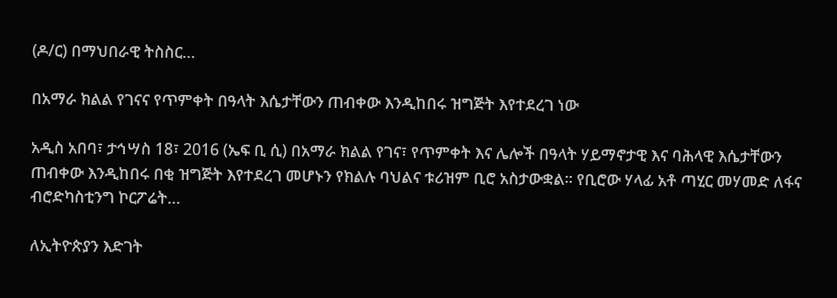(ዶ/ር) በማህበራዊ ትስስር…

በአማራ ክልል የገናና የጥምቀት በዓላት እሴታቸውን ጠብቀው እንዲከበሩ ዝግጅት እየተደረገ ነው

አዲስ አበባ፣ ታኅሣስ 18፣ 2016 (ኤፍ ቢ ሲ) በአማራ ክልል የገና፣ የጥምቀት እና ሌሎች በዓላት ሃይማኖታዊ እና ባሕላዊ እሴታቸውን ጠብቀው እንዲከበሩ በቂ ዝግጅት እየተደረገ መሆኑን የክልሉ ባህልና ቱሪዝም ቢሮ አስታውቋል፡፡ የቢሮው ሃላፊ አቶ ጣሂር መሃመድ ለፋና ብሮድካስቲንግ ኮርፖሬት…

ለኢትዮጵያን እድገት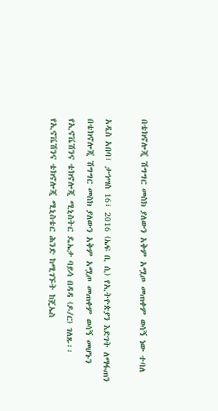በቴክኖሎጂ ሽግግር መስክ ያለውን አቅም አሟጦ መጠቀም ወሳኝ ነው ተባለ

አዲስ አበባ፣ ታኅሣስ 16፣ 2016 (ኤፍ ቢ ሲ) የኢትዮጵያን እድገት ለማፋጠን በቴክኖሎጂ ሽግግር መስክ ያለውን አቅም አሟጦ መጠቀም ወሳኝ መሆኑን የኢኖቬሽንና ቴክኖሎጂ ሚኒስትር ዴኤታ ባይሳ በዳዳ (ዶ/ር) ገለጹ፡፡ የኢኖቬሽንና ቴክኖሎጂ ሚኒስቴር ሕንድ ከሚገኙት ከጄኤስ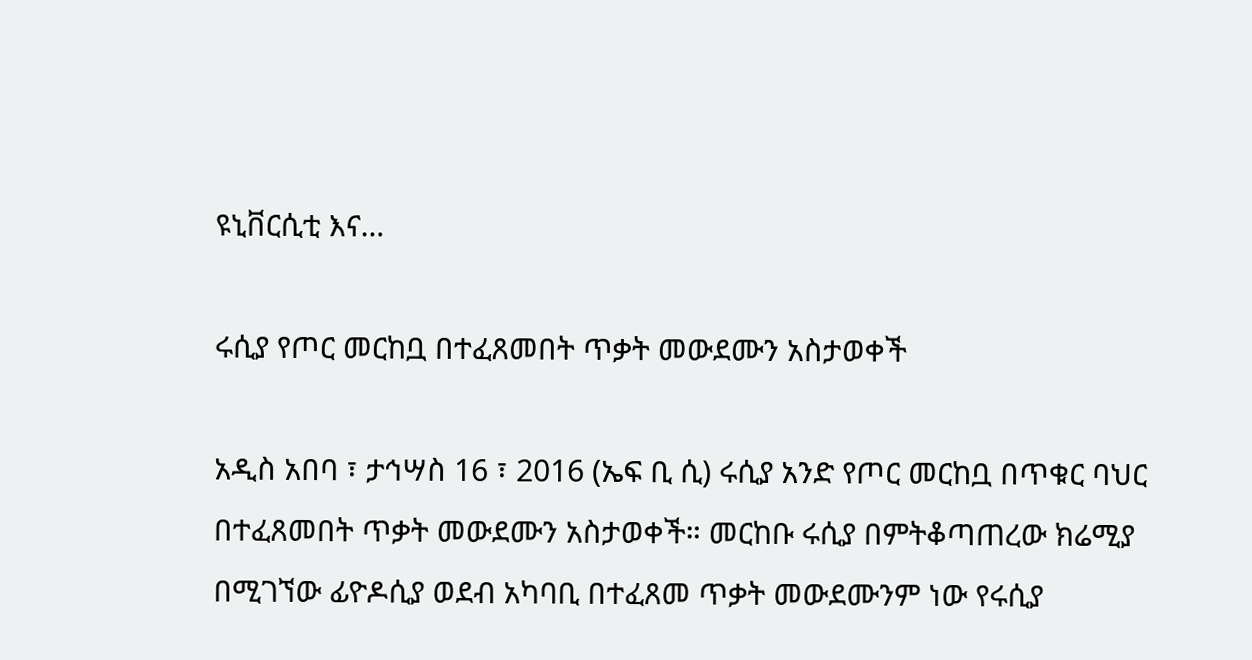ዩኒቨርሲቲ እና…

ሩሲያ የጦር መርከቧ በተፈጸመበት ጥቃት መውደሙን አስታወቀች

አዲስ አበባ ፣ ታኅሣስ 16 ፣ 2016 (ኤፍ ቢ ሲ) ሩሲያ አንድ የጦር መርከቧ በጥቁር ባህር በተፈጸመበት ጥቃት መውደሙን አስታወቀች። መርከቡ ሩሲያ በምትቆጣጠረው ክሬሚያ በሚገኘው ፊዮዶሲያ ወደብ አካባቢ በተፈጸመ ጥቃት መውደሙንም ነው የሩሲያ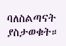ባለስልጣናት ያስታወቁት።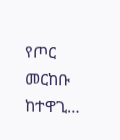የጦር መርከቡ ከተዋጊ…